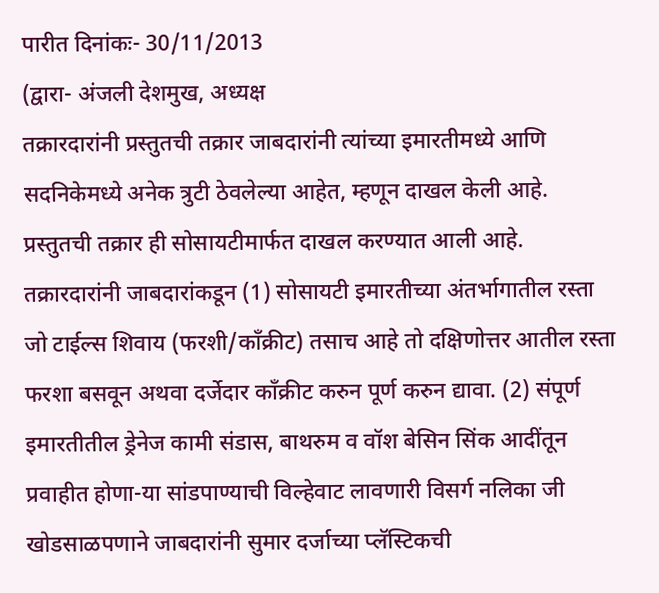पारीत दिनांकः- 30/11/2013
(द्वारा- अंजली देशमुख, अध्यक्ष
तक्रारदारांनी प्रस्तुतची तक्रार जाबदारांनी त्यांच्या इमारतीमध्ये आणि सदनिकेमध्ये अनेक त्रुटी ठेवलेल्या आहेत, म्हणून दाखल केली आहे. प्रस्तुतची तक्रार ही सोसायटीमार्फत दाखल करण्यात आली आहे. तक्रारदारांनी जाबदारांकडून (1) सोसायटी इमारतीच्या अंतर्भागातील रस्ता जो टाईल्स शिवाय (फरशी/कॉंक्रीट) तसाच आहे तो दक्षिणोत्तर आतील रस्ता फरशा बसवून अथवा दर्जेदार कॉंक्रीट करुन पूर्ण करुन द्यावा. (2) संपूर्ण इमारतीतील ड्रेनेज कामी संडास, बाथरुम व वॉश बेसिन सिंक आदींतून प्रवाहीत होणा-या सांडपाण्याची विल्हेवाट लावणारी विसर्ग नलिका जी खोडसाळपणाने जाबदारांनी सुमार दर्जाच्या प्लॅस्टिकची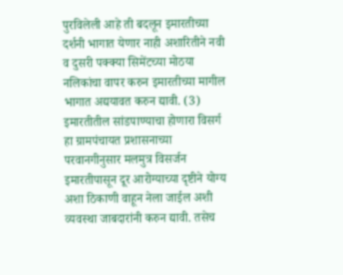पुरविलेली आहे ती बदलून इमारतीच्या दर्शनी भागात येणार नाही अशारितीने नवी व दुसरी पक्क्या सिमेंटच्या मोठया नलिकांचा वापर करुन इमारतीच्या मागील भागात अद्ययावत करुन द्यावी. (3) इमारतीतील सांडपाण्याचा होणारा विसर्ग हा ग्रामपंचायत प्रशासनाच्या परवानगीनुसार मलमुत्र विसर्जन इमारतीपासून दूर आरोग्याच्या दृष्टीने योग्य अशा ठिकाणी वाहून नेला जाईल अशी व्यवस्था जाबदारांनी करुन द्यावी. तसेच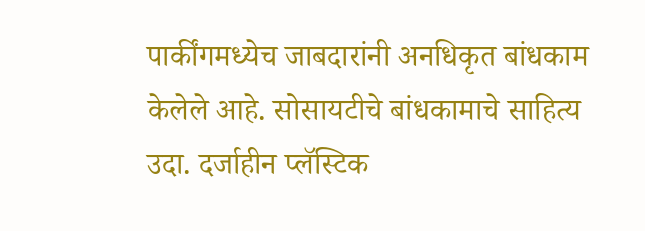पार्कींगमध्येच जाबदारांनी अनधिकृत बांधकाम केलेले आहे. सोसायटीचे बांधकामाचे साहित्य उदा. दर्जाहीन प्लॅस्टिक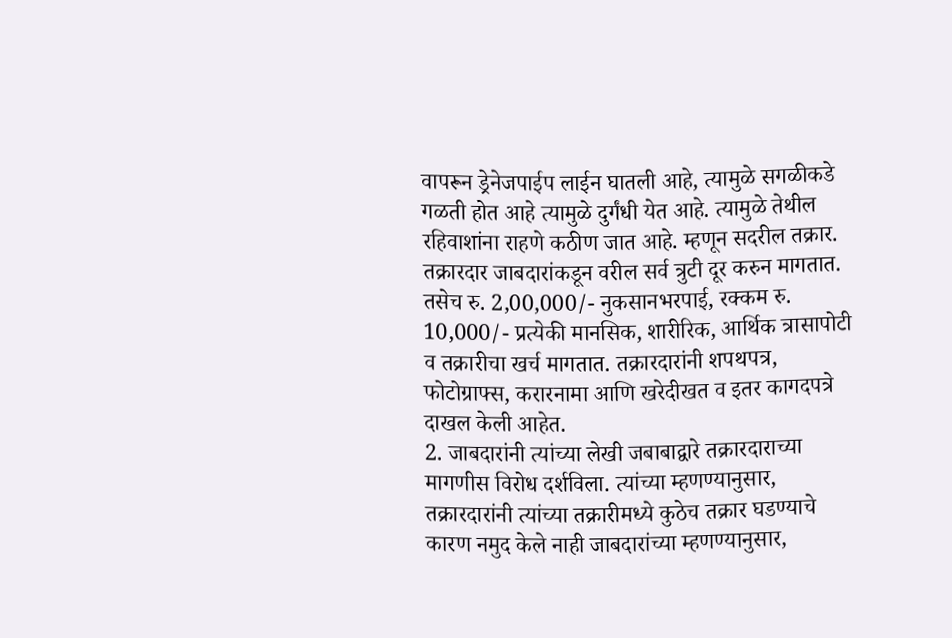वापरून ड्रेनेजपाईप लाईन घातली आहे, त्यामुळे सगळीकडे गळती होत आहे त्यामुळे दुर्गंधी येत आहे. त्यामुळे तेथील रहिवाशांना राहणे कठीण जात आहे. म्हणून सदरील तक्रार. तक्रारदार जाबदारांकडून वरील सर्व त्रुटी दूर करुन मागतात. तसेच रु. 2,00,000/- नुकसानभरपाई, रक्कम रु. 10,000/- प्रत्येकी मानसिक, शारीरिक, आर्थिक त्रासापोटी व तक्रारीचा खर्च मागतात. तक्रारदारांनी शपथपत्र, फोटोग्राफ्स, करारनामा आणि खरेदीखत व इतर कागदपत्रे दाखल केली आहेत.
2. जाबदारांनी त्यांच्या लेखी जबाबाद्वारे तक्रारदाराच्या मागणीस विरोध दर्शविला. त्यांच्या म्हणण्यानुसार, तक्रारदारांनी त्यांच्या तक्रारीमध्ये कुठेच तक्रार घडण्याचे कारण नमुद केले नाही जाबदारांच्या म्हणण्यानुसार,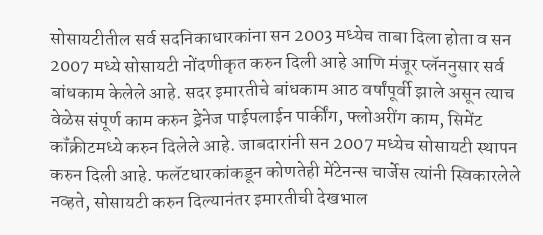सोसायटीतील सर्व सदनिकाधारकांना सन 2003 मध्येच ताबा दिला होता व सन 2007 मध्ये सोसायटी नोंदणीकृत करुन दिली आहे आणि मंजूर प्लॅननुसार सर्व बांधकाम केलेले आहे. सदर इमारतीचे बांधकाम आठ वर्षांपूर्वी झाले असून त्याच वेळेस संपूर्ण काम करुन ड्रेनेज पाईपलाईन पार्कींग, फ्लोअरींग काम, सिमेंट कॉंक्रीटमध्ये करुन दिलेले आहे. जाबदारांनी सन 2007 मध्येच सोसायटी स्थापन करुन दिली आहे. फलॅटधारकांकडून कोणतेही मेंटेनन्स चार्जेस त्यांनी स्विकारलेले नव्हते, सोसायटी करुन दिल्यानंतर इमारतीची देखभाल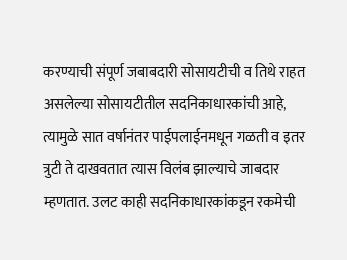करण्याची संपूर्ण जबाबदारी सोसायटीची व तिथे राहत असलेल्या सोसायटीतील सदनिकाधारकांची आहे, त्यामुळे सात वर्षानंतर पाईपलाईनमधून गळती व इतर त्रुटी ते दाखवतात त्यास विलंब झाल्याचे जाबदार म्हणतात. उलट काही सदनिकाधारकांकडून रकमेची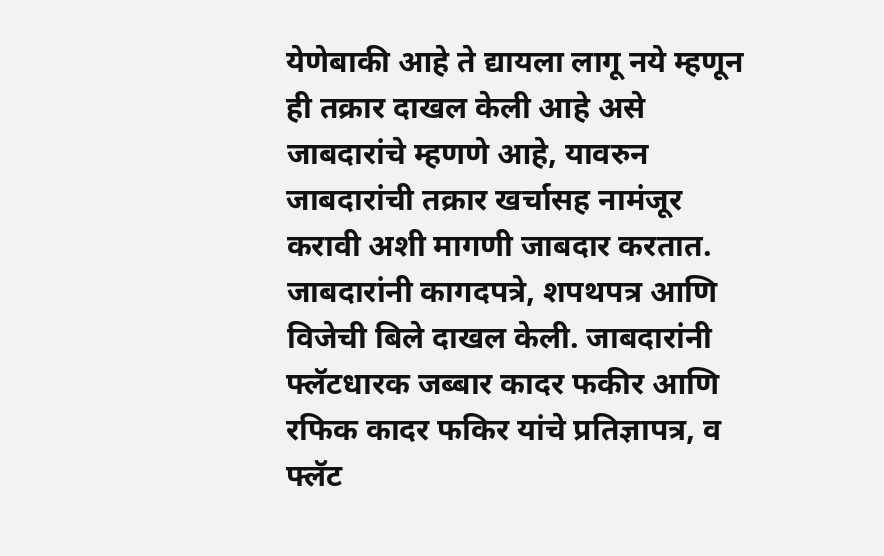येणेबाकी आहे ते द्यायला लागू नये म्हणून ही तक्रार दाखल केली आहे असे जाबदारांचे म्हणणे आहे, यावरुन जाबदारांची तक्रार खर्चासह नामंजूर करावी अशी मागणी जाबदार करतात. जाबदारांनी कागदपत्रे, शपथपत्र आणि विजेची बिले दाखल केली. जाबदारांनी फ्लॅटधारक जब्बार कादर फकीर आणि रफिक कादर फकिर यांचे प्रतिज्ञापत्र, व फ्लॅट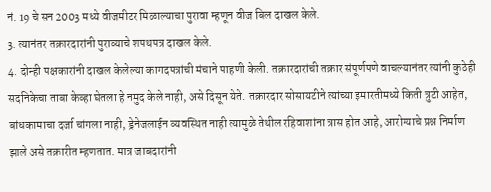नं. 19 चे सन 2003 मध्ये वीजमीटर मिळाल्याचा पुरावा म्हणून वीज बिल दाखल केले.
3. त्यानंतर तक्रारदारांनी पुराव्याचे शपथपत्र दाखल केले.
4. दोन्ही पक्षकारांनी दाखल केलेल्या कागदपत्रांची मंचाने पाहणी केली. तक्रारदारांची तक्रार संपूर्णपणे वाचल्यानंतर त्यांनी कुठेही सदनिकेचा ताबा केव्हा घेतला हे नमुद केले नाही, असे दिसून येते. तक्रारदार सोसायटीने त्यांच्या इमारतीमध्ये किती त्रुटी आहेत, बांधकामाचा दर्जा चांगला नाही, ड्रेनेजलाईन व्यवस्थित नाही त्यामुळे तेथील रहिवाशांना त्रास होत आहे, आरोग्याचे प्रश्न निर्माण झाले असे तक्रारीत म्हणतात. मात्र जाबदारांनी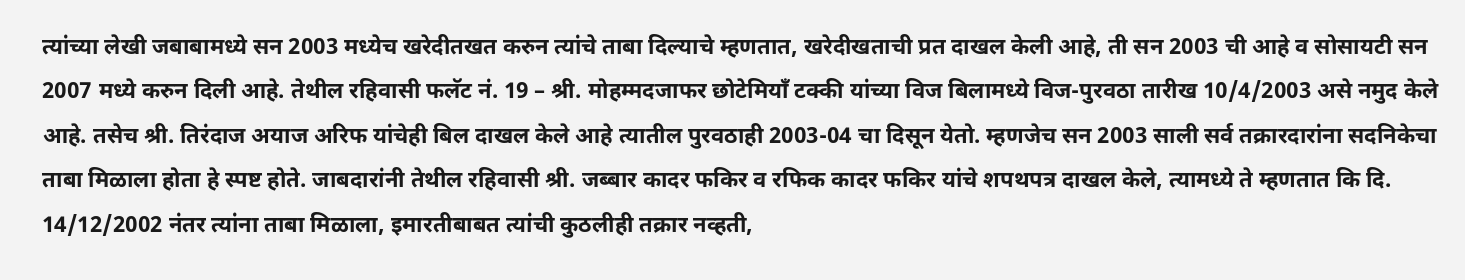त्यांच्या लेखी जबाबामध्ये सन 2003 मध्येच खरेदीतखत करुन त्यांचे ताबा दिल्याचे म्हणतात, खरेदीखताची प्रत दाखल केली आहे, ती सन 2003 ची आहे व सोसायटी सन 2007 मध्ये करुन दिली आहे. तेथील रहिवासी फलॅट नं. 19 – श्री. मोहम्मदजाफर छोटेमियाँ टक्की यांच्या विज बिलामध्ये विज-पुरवठा तारीख 10/4/2003 असे नमुद केले आहे. तसेच श्री. तिरंदाज अयाज अरिफ यांचेही बिल दाखल केले आहे त्यातील पुरवठाही 2003-04 चा दिसून येतो. म्हणजेच सन 2003 साली सर्व तक्रारदारांना सदनिकेचा ताबा मिळाला होता हे स्पष्ट होते. जाबदारांनी तेथील रहिवासी श्री. जब्बार कादर फकिर व रफिक कादर फकिर यांचे शपथपत्र दाखल केले, त्यामध्ये ते म्हणतात कि दि. 14/12/2002 नंतर त्यांना ताबा मिळाला, इमारतीबाबत त्यांची कुठलीही तक्रार नव्हती,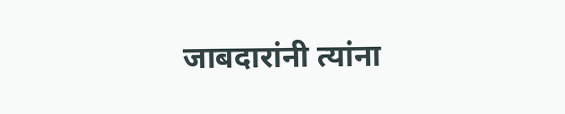जाबदारांनी त्यांना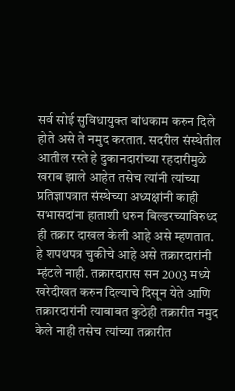सर्व सोई सुविधायुक्त बांधकाम करुन दिले होते असे ते नमुद करतात. सदरील संस्थेतील आतील रस्ते हे दुकानदारांच्या रहदारीमुळे खराब झाले आहेत तसेच त्यांनी त्यांच्या प्रतिज्ञापत्रात संस्थेच्या अध्यक्षांनी काही सभासदांना हाताशी धरुन बिल्डरच्याविरुध्द ही तक्रार दाखल केली आहे असे म्हणतात. हे शपथपत्र चुकीचे आहे असे तक्रारदारांनी म्हंटले नाही. तक्रारदारास सन 2003 मध्ये खरेदीखत करुन दिल्याचे दिसून येते आणि तक्रारदारांनी त्याबाबत कुठेही तक्रारीत नमुद केले नाही तसेच त्यांच्या तक्रारीत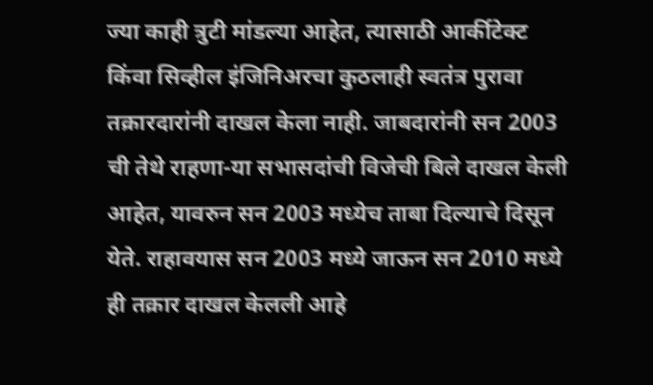ज्या काही त्रुटी मांडल्या आहेत, त्यासाठी आर्कीटेक्ट किंवा सिव्हील इंजिनिअरचा कुठलाही स्वतंत्र पुरावा तक्रारदारांनी दाखल केला नाही. जाबदारांनी सन 2003 ची तेथे राहणा-या सभासदांची विजेची बिले दाखल केली आहेत, यावरुन सन 2003 मध्येच ताबा दिल्याचे दिसून येते. राहावयास सन 2003 मध्ये जाऊन सन 2010 मध्ये ही तक्रार दाखल केलली आहे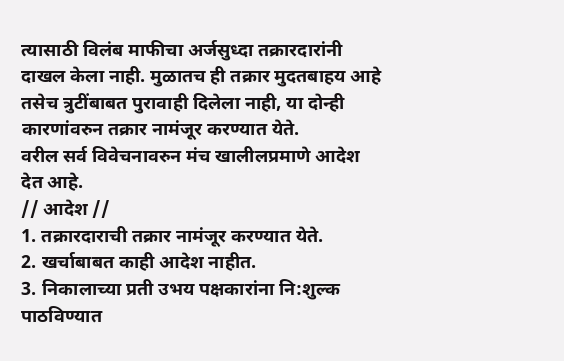त्यासाठी विलंब माफीचा अर्जसुध्दा तक्रारदारांनी दाखल केला नाही. मुळातच ही तक्रार मुदतबाहय आहे तसेच त्रुटींबाबत पुरावाही दिलेला नाही, या दोन्ही कारणांवरुन तक्रार नामंजूर करण्यात येते.
वरील सर्व विवेचनावरुन मंच खालीलप्रमाणे आदेश देत आहे.
// आदेश //
1. तक्रारदाराची तक्रार नामंजूर करण्यात येते.
2. खर्चाबाबत काही आदेश नाहीत.
3. निकालाच्या प्रती उभय पक्षकारांना नि:शुल्क पाठविण्यात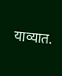याव्यात.